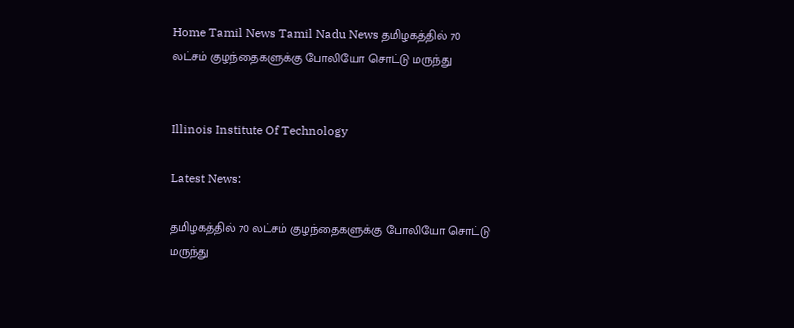Home Tamil News Tamil Nadu News தமிழகத்தில் 70 லட்சம் குழந்தைகளுக்கு போலியோ சொட்டு மருந்து


Illinois Institute Of Technology

Latest News:

தமிழகத்தில் 70 லட்சம் குழந்தைகளுக்கு போலியோ சொட்டு மருந்து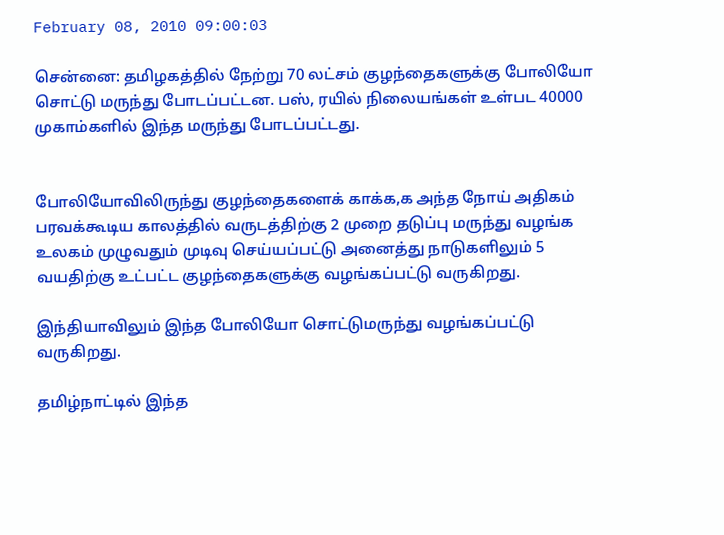February 08, 2010 09:00:03

சென்னை: தமிழகத்தில் நேற்று 70 லட்சம் குழந்தைகளுக்கு போலியோ சொட்டு மருந்து போடப்பட்டன. பஸ், ரயில் நிலையங்கள் உள்பட 40000 முகாம்களில் இந்த மருந்து போடப்பட்டது.


போலியோவிலிருந்து குழந்தைகளைக் காக்க,க அந்த நோய் அதிகம் பரவக்கூடிய காலத்தில் வருடத்திற்கு 2 முறை தடுப்பு மருந்து வழங்க உலகம் முழுவதும் முடிவு செய்யப்பட்டு அனைத்து நாடுகளிலும் 5 வயதிற்கு உட்பட்ட குழந்தைகளுக்கு வழங்கப்பட்டு வருகிறது.

இந்தியாவிலும் இந்த போலியோ சொட்டுமருந்து வழங்கப்பட்டு வருகிறது.

தமிழ்நாட்டில் இந்த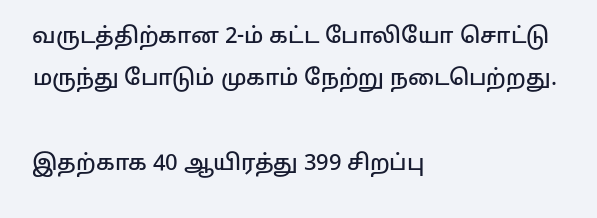வருடத்திற்கான 2-ம் கட்ட போலியோ சொட்டு மருந்து போடும் முகாம் நேற்று நடைபெற்றது.

இதற்காக 40 ஆயிரத்து 399 சிறப்பு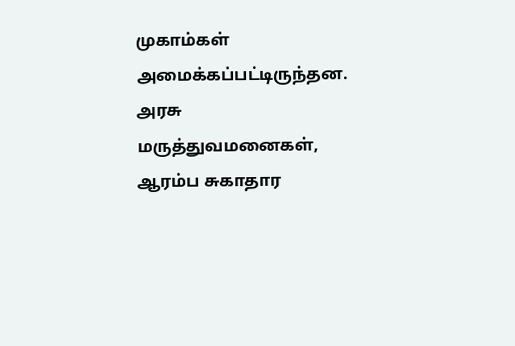முகாம்கள் அமைக்கப்பட்டிருந்தன. அரசு மருத்துவமனைகள், ஆரம்ப சுகாதார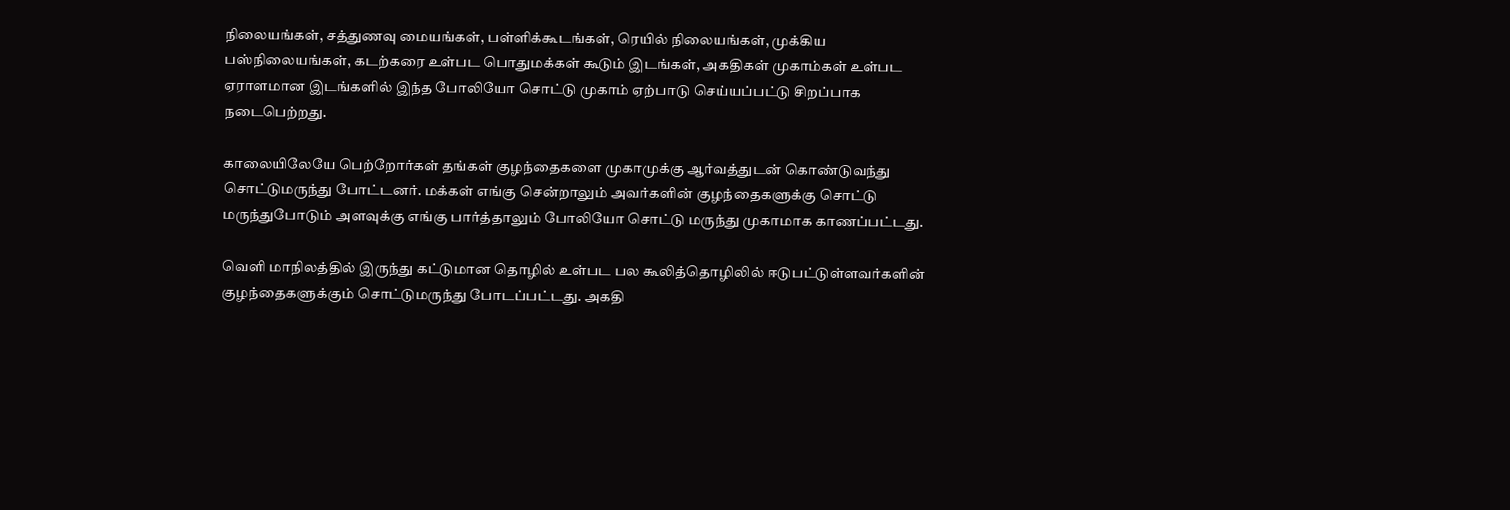நிலையங்கள், சத்துணவு மையங்கள், பள்ளிக்கூடங்கள், ரெயில் நிலையங்கள், முக்கிய பஸ்நிலையங்கள், கடற்கரை உள்பட பொதுமக்கள் கூடும் இடங்கள், அகதிகள் முகாம்கள் உள்பட ஏராளமான இடங்களில் இந்த போலியோ சொட்டு முகாம் ஏற்பாடு செய்யப்பட்டு சிறப்பாக நடைபெற்றது.

காலையிலேயே பெற்றோர்கள் தங்கள் குழந்தைகளை முகாமுக்கு ஆர்வத்துடன் கொண்டுவந்து சொட்டுமருந்து போட்டனர். மக்கள் எங்கு சென்றாலும் அவர்களின் குழந்தைகளுக்கு சொட்டு மருந்துபோடும் அளவுக்கு எங்கு பார்த்தாலும் போலியோ சொட்டு மருந்து முகாமாக காணப்பட்டது.

வெளி மாநிலத்தில் இருந்து கட்டுமான தொழில் உள்பட பல கூலித்தொழிலில் ஈடுபட்டுள்ளவர்களின் குழந்தைகளுக்கும் சொட்டுமருந்து போடப்பட்டது. அகதி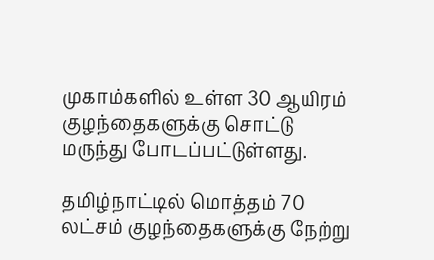முகாம்களில் உள்ள 30 ஆயிரம் குழந்தைகளுக்கு சொட்டு மருந்து போடப்பட்டுள்ளது.

தமிழ்நாட்டில் மொத்தம் 70 லட்சம் குழந்தைகளுக்கு நேற்று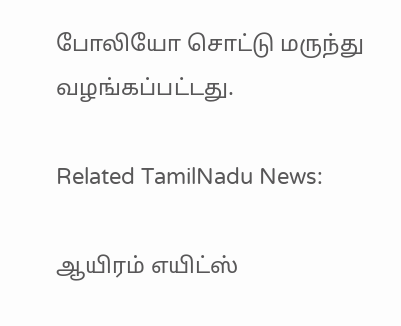போலியோ சொட்டு மருந்து வழங்கப்பட்டது.

Related TamilNadu News:

ஆயிரம் எயிட்ஸ்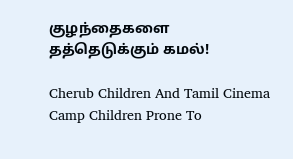குழந்தைகளை தத்தெடுக்கும் கமல்!

Cherub Children And Tamil Cinema
Camp Children Prone To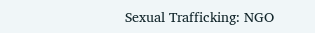Sexual Trafficking: NGO